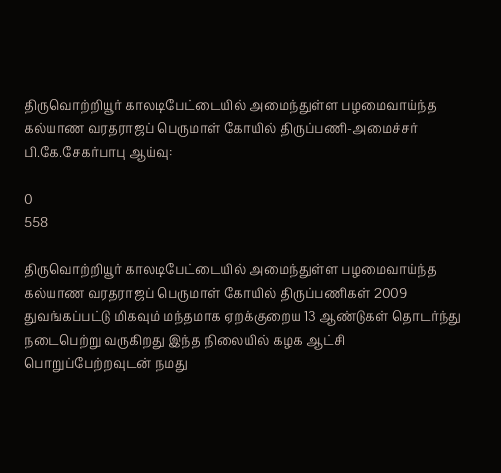திருவொற்றியூர் காலடிபேட்டையில் அமைந்துள்ள பழமைவாய்ந்த கல்யாண வரதராஜப் பெருமாள் கோயில் திருப்பணி-அமைச்சர் பி.கே.சேகர்பாபு ஆய்வு:

0
558

திருவொற்றியூர் காலடிபேட்டையில் அமைந்துள்ள பழமைவாய்ந்த கல்யாண வரதராஜப் பெருமாள் கோயில் திருப்பணிகள் 2009 துவங்கப்பட்டு மிகவும் மந்தமாக ஏறக்குறைய 13 ஆண்டுகள் தொடர்ந்து நடைபெற்று வருகிறது இந்த நிலையில் கழக ஆட்சி பொறுப்பேற்றவுடன் நமது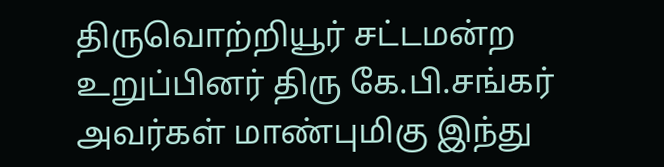திருவொற்றியூர் சட்டமன்ற உறுப்பினர் திரு கே.பி.சங்கர் அவர்கள் மாண்புமிகு இந்து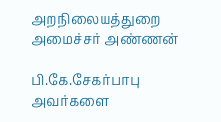அறநிலையத்துறை அமைச்சர் அண்ணன்

பி.கே.சேகர்பாபு அவர்களை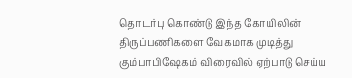தொடர்பு கொண்டு இந்த கோயிலின் திருப்பணிகளை வேகமாக முடித்து கும்பாபிஷேகம் விரைவில் ஏற்பாடு செய்ய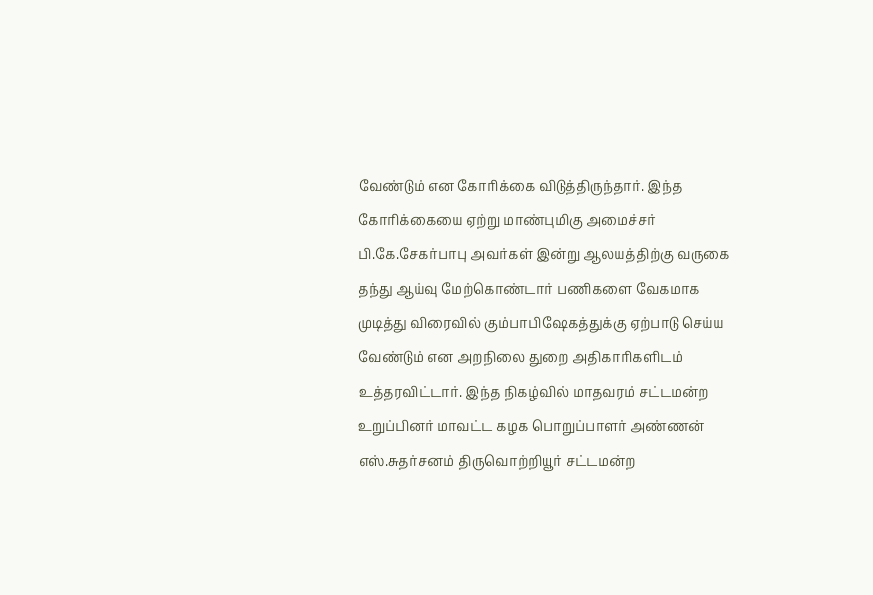வேண்டும் என கோரிக்கை விடுத்திருந்தார். இந்த கோரிக்கையை ஏற்று மாண்புமிகு அமைச்சர் பி.கே.சேகர்பாபு அவர்கள் இன்று ஆலயத்திற்கு வருகை தந்து ஆய்வு மேற்கொண்டார் பணிகளை வேகமாக முடித்து விரைவில் கும்பாபிஷேகத்துக்கு ஏற்பாடு செய்ய வேண்டும் என அறநிலை துறை அதிகாரிகளிடம் உத்தரவிட்டார். இந்த நிகழ்வில் மாதவரம் சட்டமன்ற உறுப்பினர் மாவட்ட கழக பொறுப்பாளர் அண்ணன் எஸ்.சுதர்சனம் திருவொற்றியூர் சட்டமன்ற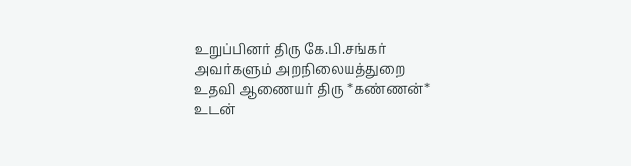உறுப்பினர் திரு கே.பி.சங்கர் அவர்களும் அறநிலையத்துறை உதவி ஆணையர் திரு *கண்ணன்* உடன்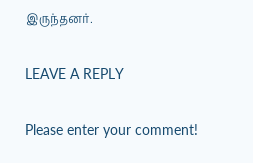இருந்தனர்.

LEAVE A REPLY

Please enter your comment!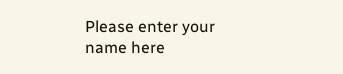Please enter your name here